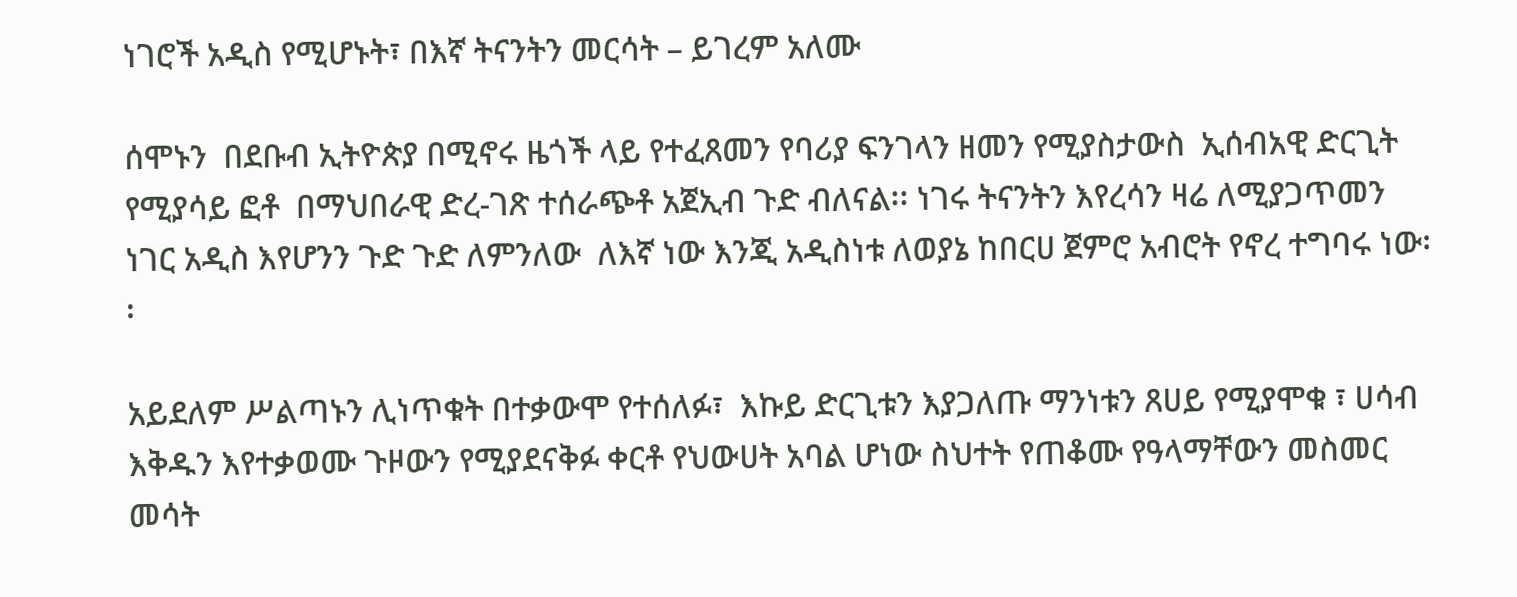ነገሮች አዲስ የሚሆኑት፣ በእኛ ትናንትን መርሳት – ይገረም አለሙ

ሰሞኑን  በደቡብ ኢትዮጵያ በሚኖሩ ዜጎች ላይ የተፈጸመን የባሪያ ፍንገላን ዘመን የሚያስታውስ  ኢሰብአዊ ድርጊት  የሚያሳይ ፎቶ  በማህበራዊ ድረ-ገጽ ተሰራጭቶ አጀኢብ ጉድ ብለናል፡፡ ነገሩ ትናንትን እየረሳን ዛሬ ለሚያጋጥመን ነገር አዲስ እየሆንን ጉድ ጉድ ለምንለው  ለእኛ ነው እንጂ አዲስነቱ ለወያኔ ከበርሀ ጀምሮ አብሮት የኖረ ተግባሩ ነው፡፡

አይደለም ሥልጣኑን ሊነጥቁት በተቃውሞ የተሰለፉ፣  እኩይ ድርጊቱን እያጋለጡ ማንነቱን ጸሀይ የሚያሞቁ ፣ ሀሳብ እቅዱን እየተቃወሙ ጉዞውን የሚያደናቅፉ ቀርቶ የህውሀት አባል ሆነው ስህተት የጠቆሙ የዓላማቸውን መስመር መሳት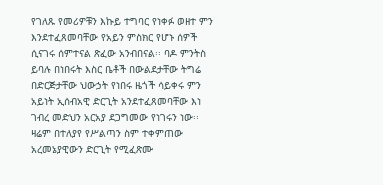የገለጹ የመሪዎቹን እኩይ ተግባር የነቀፉ ወዘተ ምን እንደተፈጸመባቸው የአይን ምስክር የሆኑ ሰዎች ሲናገሩ ሰምተናል ጽፈው አንብበናል፡፡ ባዶ ምንትስ ይባሉ በነበሩት እስር ቤቶች በውልደታቸው ትግሬ በድርጅታቸው ህውኃት የነበሩ ዜጎች ሳይቀሩ ምን አይነት ኢሰብአዊ ድርጊት አንደተፈጸመባቸው እነ ገብረ መድህን አርአያ ደጋግመው የነገሩን ነው፡፡ ዛሬም በተለያየ የሥልጣን ስም ተቀምጠው አረመኔያዊውን ድርጊት የሚፈጽሙ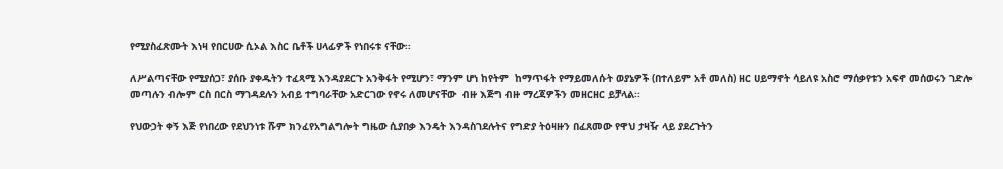የሚያስፈጽሙት እነዛ የበርሀው ሲኦል እስር ቤቶች ሀላፊዎች የነበሩቱ ናቸው፡፡

ለሥልጣናቸው የሚያሰጋ፣ ያሰቡ ያቀዱትን ተፈጻሚ እንዳያደርጉ አንቅፋት የሚሆን፣ ማንም ሆነ ከየትም  ከማጥፋት የማይመለሱት ወያኔዎች (በተለይም አቶ መለስ) ዘር ሀይማኖት ሳይለዩ አስሮ ማሰቃየቱን አፍኖ መሰወሩን ገድሎ መጣሉን ብሎም ርስ በርስ ማገዳደሉን አብይ ተግባራቸው አድርገው የኖሩ ለመሆናቸው  ብዙ እጅግ ብዙ ማረጃዎችን መዘርዘር ይቻላል፡፡

የህውኃት ቀኝ እጅ የነበረው የደህንነቱ ሹም ክንፈየአግልግሎት ግዜው ሲያበቃ እንዴት እንዳስገደሉትና የግድያ ትዕዛዙን በፈጸመው የዋህ ታዛዥ ላይ ያደረጉትን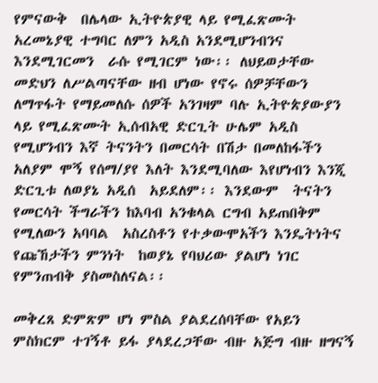የምናውቅ  በሌላው ኢትዮጵያዊ ላይ የሚፈጽሙት አረመኔያዊ ተግባር ለምን አዲስ አንደሚሆንብንና እንደሚገርመን  ራሱ የሚገርም ነው፡፡ ለህይወታቸው መድህን ለሥልጣናቸው ዘብ ሆነው የኖሩ ሰዎቻቸውን ለማጥፋት የማይመለሱ ሰዎች አንገዛም ባሉ ኢትዮጵያውያን ላይ የሚፈጽሙት ኢሰብአዊ ድርጊት ሁሌም አዲስ የሚሆንብን እኛ ትናንትን በመርሳት በሽታ በመለከፋችን  አለያም ሞኝ የሰማ/ያየ እለት እንደሚባለው እየሆነብን እንጂ ድርጊቱ ለወያኔ አዲሰ  አይደለም፡፡ እንደውም  ትናትን የመርሳት ችግራችን ከእባብ አንቁላል ርግብ አይጠበቅም የሚለውን አባባል  አስረስቶን የተቃውሞአችን እንዴትነትና  የጩኸታችን ምንነት  ከወያኔ የባህሪው ያልሆነ ነገር የምንጠብቅ ያስመስለናል፡፡

መቅረጸ ድምጽም ሆነ ምስል ያልደረሰባቸው የአይን ምስክርም ተገኝቶ ይፋ ያላደረጋቸው ብዙ አጅግ ብዙ ዘግናኝ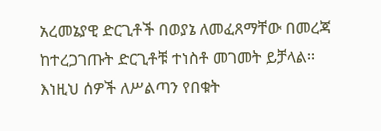አረመኔያዊ ድርጊቶች በወያኔ ለመፈጸማቸው በመረጃ ከተረጋገጡት ድርጊቶቹ ተነስቶ መገመት ይቻላል፡፡እነዚህ ሰዎች ለሥልጣን የበቁት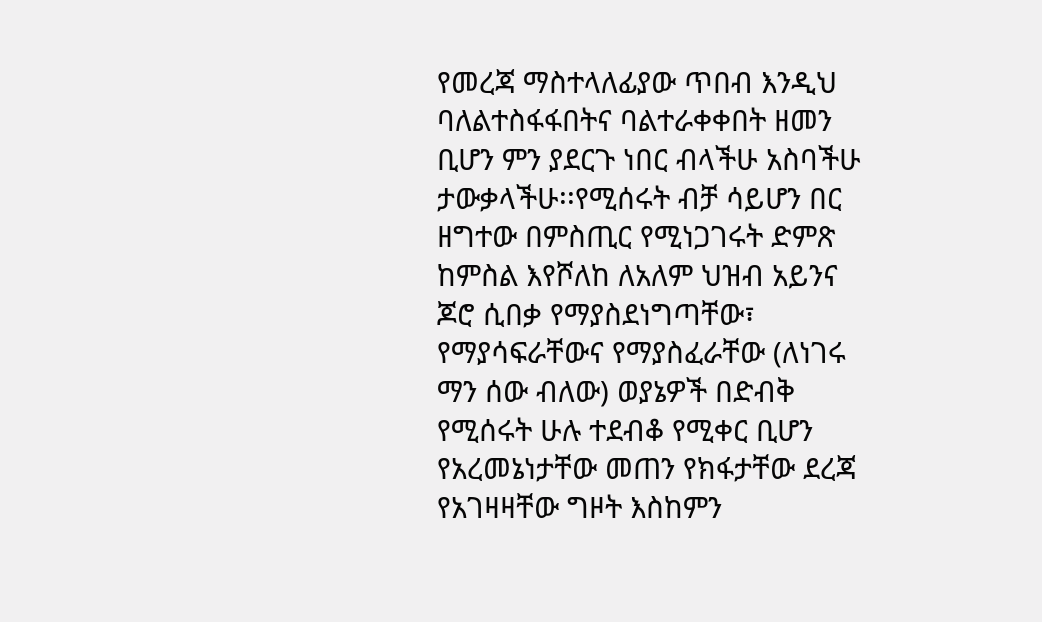የመረጃ ማስተላለፊያው ጥበብ እንዲህ ባለልተስፋፋበትና ባልተራቀቀበት ዘመን ቢሆን ምን ያደርጉ ነበር ብላችሁ አስባችሁ ታውቃላችሁ፡፡የሚሰሩት ብቻ ሳይሆን በር ዘግተው በምስጢር የሚነጋገሩት ድምጽ ከምስል እየሾለከ ለአለም ህዝብ አይንና ጆሮ ሲበቃ የማያስደነግጣቸው፣ የማያሳፍራቸውና የማያስፈራቸው (ለነገሩ ማን ሰው ብለው) ወያኔዎች በድብቅ የሚሰሩት ሁሉ ተደብቆ የሚቀር ቢሆን የአረመኔነታቸው መጠን የክፋታቸው ደረጃ  የአገዛዛቸው ግዞት እስከምን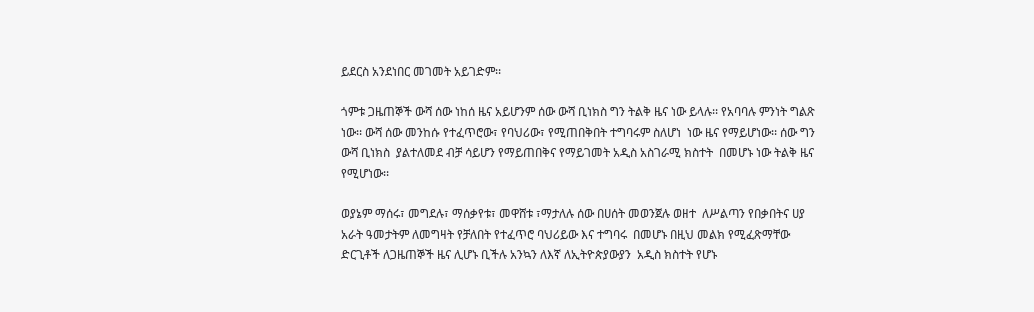ይደርስ አንደነበር መገመት አይገድም፡፡

ጎምቱ ጋዜጠኞች ውሻ ሰው ነከሰ ዜና አይሆንም ሰው ውሻ ቢነክስ ግን ትልቅ ዜና ነው ይላሉ፡፡ የአባባሉ ምንነት ግልጽ ነው፡፡ ውሻ ሰው መንከሱ የተፈጥሮው፣ የባህሪው፣ የሚጠበቅበት ተግባሩም ስለሆነ  ነው ዜና የማይሆነው፡፡ ሰው ግን ውሻ ቢነክስ  ያልተለመደ ብቻ ሳይሆን የማይጠበቅና የማይገመት አዲስ አስገራሚ ክስተት  በመሆኑ ነው ትልቅ ዜና የሚሆነው፡፡

ወያኔም ማሰሩ፣ መግደሉ፣ ማሰቃየቱ፣ መዋሸቱ ፣ማታለሉ ሰው በሀሰት መወንጀሉ ወዘተ  ለሥልጣን የበቃበትና ሀያ አራት ዓመታትም ለመግዛት የቻለበት የተፈጥሮ ባህሪይው እና ተግባሩ  በመሆኑ በዚህ መልክ የሚፈጽማቸው ድርጊቶች ለጋዜጠኞች ዜና ሊሆኑ ቢችሉ አንኳን ለእኛ ለኢትዮጵያውያን  አዲስ ክስተት የሆኑ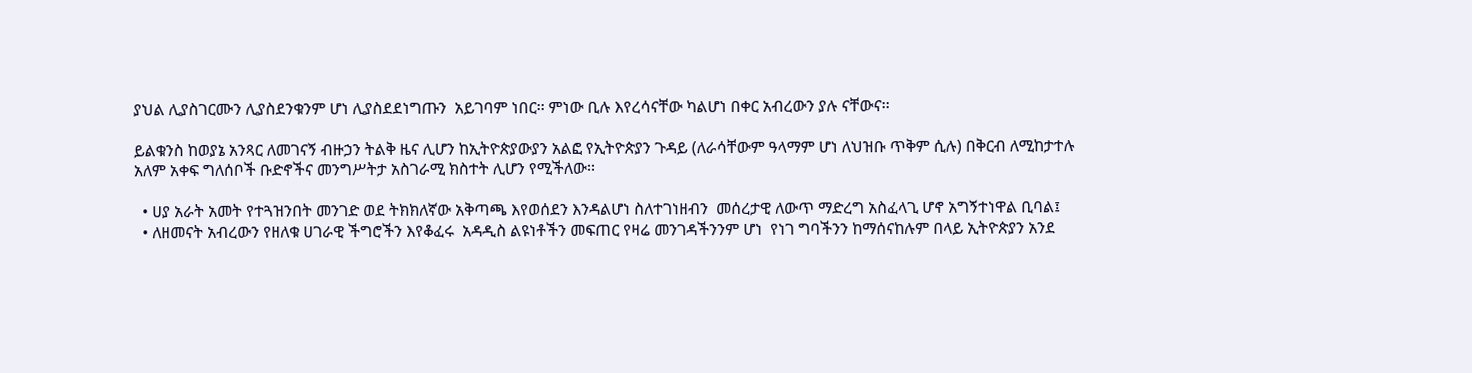ያህል ሊያስገርሙን ሊያስደንቁንም ሆነ ሊያስደደነግጡን  አይገባም ነበር፡፡ ምነው ቢሉ እየረሳናቸው ካልሆነ በቀር አብረውን ያሉ ናቸውና፡፡

ይልቁንስ ከወያኔ አንጻር ለመገናኝ ብዙኃን ትልቅ ዜና ሊሆን ከኢትዮጵያውያን አልፎ የኢትዮጵያን ጉዳይ (ለራሳቸውም ዓላማም ሆነ ለህዝቡ ጥቅም ሲሉ) በቅርብ ለሚከታተሉ አለም አቀፍ ግለሰቦች ቡድኖችና መንግሥትታ አስገራሚ ክስተት ሊሆን የሚችለው፡፡

  • ሀያ አራት አመት የተጓዝንበት መንገድ ወደ ትክክለኛው አቅጣጫ እየወሰደን እንዳልሆነ ስለተገነዘብን  መሰረታዊ ለውጥ ማድረግ አስፈላጊ ሆኖ አግኝተነዋል ቢባል፤
  • ለዘመናት አብረውን የዘለቁ ሀገራዊ ችግሮችን እየቆፈሩ  አዳዲስ ልዩነቶችን መፍጠር የዛሬ መንገዳችንንም ሆነ  የነገ ግባችንን ከማሰናከሉም በላይ ኢትዮጵያን አንደ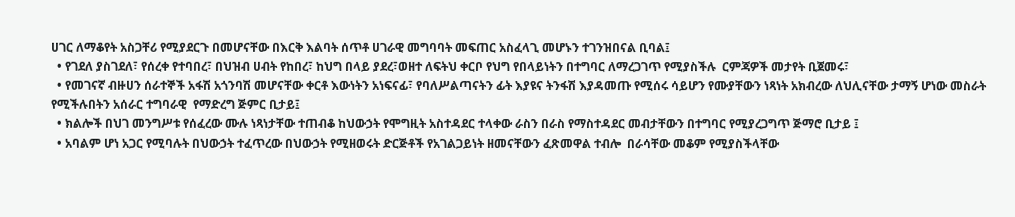ሀገር ለማቆየት አስጋቸሪ የሚያደርጉ በመሆናቸው በእርቅ እልባት ሰጥቶ ሀገራዊ መግባባት መፍጠር አስፈላጊ መሆኑን ተገንዝበናል ቢባል፤
  • የገደለ ያስገደለ፣ የሰረቀ የተባበረ፣ በህዝብ ሀብት የከበረ፣ ከህግ በላይ ያደረ፣ወዘተ ለፍትህ ቀርቦ የህግ የበላይነትን በተግባር ለማረጋገጥ የሚያስችሉ  ርምጃዎች መታየት ቢጀመሩ፣
  • የመገናኛ ብዙሀን ሰራተኞች አፋሽ አጎንባሽ መሆናቸው ቀርቶ እውነትን አነፍናፊ፣ የባለሥልጣናትን ፊት እያዩና ትንፋሽ እያዳመጡ የሚሰሩ ሳይሆን የሙያቸውን ነጻነት አክብረው ለህሊናቸው ታማኝ ሆነው መስራት የሚችሉበትን አሰራር ተግባራዊ  የማድረግ ጅምር ቢታይ፤
  • ክልሎች በህገ መንግሥቱ የሰፈረው ሙሉ ነጻነታቸው ተጠብቆ ከህውኃት የሞግዚት አስተዳደር ተላቀው ራስን በራስ የማስተዳደር መብታቸውን በተግባር የሚያረጋግጥ ጅማሮ ቢታይ ፤
  • አባልም ሆነ አጋር የሚባሉት በህውኃት ተፈጥረው በህውኃት የሚዘወሩት ድርጅቶች የአገልጋይነት ዘመናቸውን ፈጽመዋል ተብሎ  በራሳቸው መቆም የሚያስችላቸው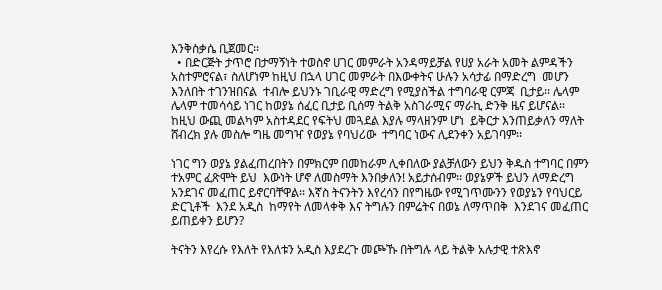እንቅስቃሴ ቢጀመር፡፡
  • በድርጅት ታጥሮ በታማኝነት ተወስኖ ሀገር መምራት አንዳማይቻል የሀያ አራት አመት ልምዳችን አስተምሮናል፣ ስለሆነም ከዚህ በኋላ ሀገር መምራት በእውቀትና ሁሉን አሳታፊ በማድረግ  መሆን እንለበት ተገንዝበናል  ተብሎ ይህንኑ ገቢራዊ ማድረግ የሚያስችል ተግባራዊ ርምጃ  ቢታይ፡፡ ሌላም ሌላም ተመሳሳይ ነገር ከወያኔ ሰፈር ቢታይ ቢሰማ ትልቅ አስገራሚና ማራኪ ድንቅ ዜና ይሆናል፡፡ከዚህ ውጪ መልካም አስተዳደር የፍትህ መጓደል እያሉ ማላዘንም ሆነ  ይቅርታ እንጠይቃለን ማለት ሸብረክ ያሉ መስሎ ግዜ መግዣ የወያኔ የባህሪው  ተግባር ነውና ሊደንቀን አይገባም፡፡

ነገር ግን ወያኔ ያልፈጠረበትን በምክርም በመከራም ሊቀበለው ያልቻለውን ይህን ቅዱስ ተግባር በምን ተአምር ፈጽሞት ይህ  እውነት ሆኖ ለመስማት እንበቃለን! አይታሰብም፡፡ ወያኔዎች ይህን ለማድረግ አንደገና መፈጠር ይኖርባቸዋል፡፡ እኛስ ትናንትን እየረሳን በየግዜው የሚገጥሙንን የወያኔን የባህርይ ድርጊቶች  እንደ አዲስ  ከማየት ለመላቀቅ እና ትግሉን በምሬትና በወኔ ለማጥበቅ  እንደገና መፈጠር ይጠይቀን ይሆን?

ትናትን እየረሱ የእለት የእለቱን አዲስ እያደረጉ መጮኹ በትግሉ ላይ ትልቅ አሉታዊ ተጽእኖ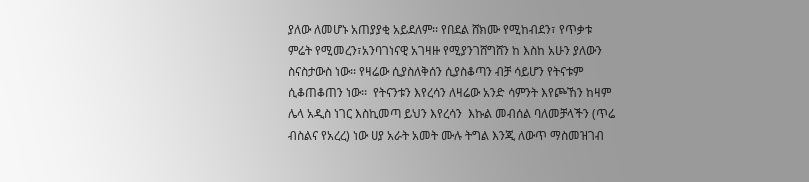ያለው ለመሆኑ አጠያያቂ አይደለም፡፡ የበደል ሸክሙ የሚከብደን፣ የጥቃቱ ምሬት የሚመረን፣አንባገነናዊ አገዛዙ የሚያንገሸግሸን ከ እስከ አሁን ያለውን ስናስታውስ ነው፡፡ የዛሬው ሲያስለቅሰን ሲያስቆጣን ብቻ ሳይሆን የትናቱም ሲቆጠቆጠን ነው፡፡  የትናንቱን እየረሳን ለዛሬው አንድ ሳምንት እየጮኸን ከዛም ሌላ አዲስ ነገር እስኪመጣ ይህን እየረሳን  እኩል መብሰል ባለመቻላችን (ጥሬ  ብስልና የአረረ) ነው ሀያ አራት አመት ሙሉ ትግል እንጂ ለውጥ ማስመዝገብ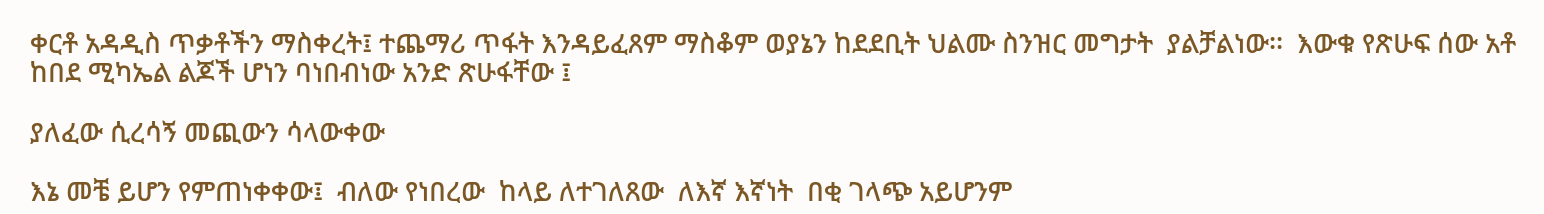ቀርቶ አዳዲስ ጥቃቶችን ማስቀረት፤ ተጨማሪ ጥፋት እንዳይፈጸም ማስቆም ወያኔን ከደደቢት ህልሙ ስንዝር መግታት  ያልቻልነው፡፡  እውቁ የጽሁፍ ሰው አቶ ከበደ ሚካኤል ልጆች ሆነን ባነበብነው አንድ ጽሁፋቸው ፤

ያለፈው ሲረሳኝ መጪውን ሳላውቀው

እኔ መቼ ይሆን የምጠነቀቀው፤  ብለው የነበረው  ከላይ ለተገለጸው  ለእኛ እኛነት  በቂ ገላጭ አይሆንም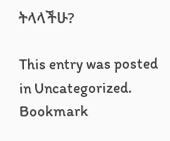ትላላችሁ?

This entry was posted in Uncategorized. Bookmark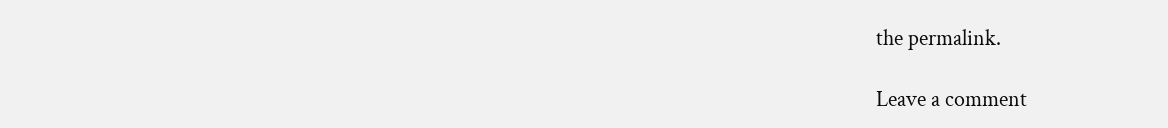the permalink.

Leave a comment